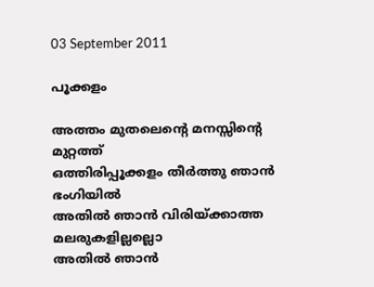03 September 2011

പൂക്കളം

അത്തം മുതലെന്റെ മനസ്സിന്റെ മുറ്റത്ത്
ഒത്തിരിപ്പൂക്കളം തീര്‍ത്തു ഞാന്‍ ഭംഗിയില്‍
അതില്‍ ഞാന്‍ വിരിയ്‌ക്കാത്ത മലരുകളില്ലല്ലൊ
അതില്‍ ഞാന്‍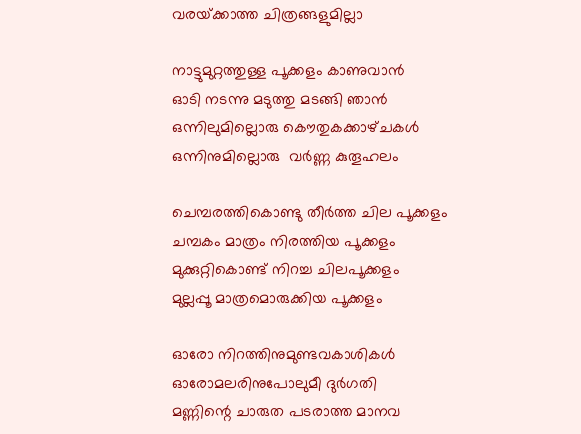വരയ്‌ക്കാത്ത ചിത്രങ്ങളുമില്ലാ

നാട്ടുമുറ്റത്തുള്ള പൂക്കളം കാണുവാന്‍
ഓടി നടന്നു മടുത്തു മടങ്ങി ഞാന്‍
ഒന്നിലുമില്ലൊരു കൌതുകക്കാഴ്‌ചകള്‍
ഒന്നിനുമില്ലൊരു  വര്‍ണ്ണ കുതൂഹലം

ചെമ്പരത്തികൊണ്ടു തീര്‍ത്ത ചില പൂക്കളം
ചമ്പകം മാത്രം നിരത്തിയ പൂക്കളം
മുക്കുറ്റികൊണ്ട്‌ നിറച്ച ചിലപൂക്കളം
മുല്ലപ്പൂ മാത്രമൊരുക്കിയ പൂക്കളം

ഓരോ നിറത്തിനുമുണ്ടവകാശികള്‍
ഓരോമലരിനുപോലുമീ ദുര്‍ഗതി
മണ്ണിന്റെ ചാരുത പടരാത്ത മാനവ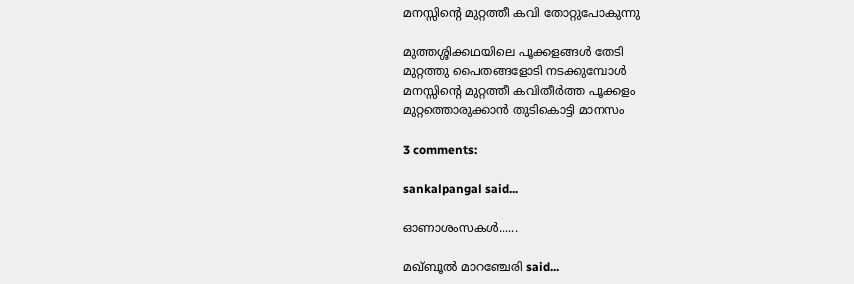മനസ്സിന്റെ മുറ്റത്തീ കവി തോറ്റുപോകുന്നു

മുത്തശ്ശിക്കഥയിലെ പൂക്കളങ്ങള്‍ തേടി
മുറ്റത്തു പൈതങ്ങളോടി നടക്കുമ്പോള്‍
മനസ്സിന്റെ മുറ്റത്തീ കവിതീര്‍ത്ത പൂക്കളം
മുറ്റത്തൊരുക്കാന്‍ തുടികൊട്ടി മാനസം

3 comments:

sankalpangal said...

ഓണാശംസകള്‍......

മഖ്‌ബൂല്‍ മാറഞ്ചേരി said...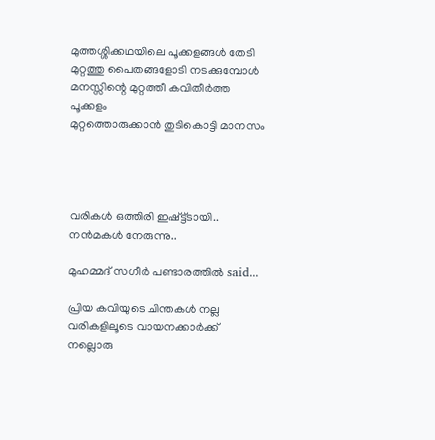മുത്തശ്ശിക്കഥയിലെ പൂക്കളങ്ങള്‍ തേടി
മുറ്റത്തു പൈതങ്ങളോടി നടക്കുമ്പോള്‍
മനസ്സിന്റെ മുറ്റത്തീ കവിതീര്‍ത്ത പൂക്കളം
മുറ്റത്തൊരുക്കാന്‍ തുടികൊട്ടി മാനസം




വരികള്‍ ഒത്തിരി ഇഷ്ട്ട്ടായി.. നന്‍മകള്‍ നേരുന്നു..

മുഹമ്മദ് സഗീർ പണ്ടാരത്തിൽ said...

പ്രിയ കവിയുടെ ചിന്തകൾ നല്ല വരികളിലൂടെ വായനക്കാർക്ക് നല്ലൊരു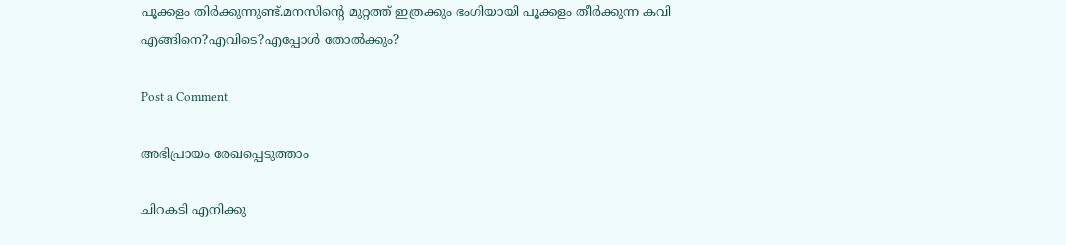പൂക്കളം തിർക്കുന്നുണ്ട്.മനസിന്റെ മുറ്റത്ത് ഇത്രക്കും ഭംഗിയായി പൂക്കളം തീർക്കുന്ന കവി എങ്ങിനെ?എവിടെ?എപ്പോൾ തോൽക്കും?

Post a Comment

അഭിപ്രായം രേഖപ്പെടുത്താം

ചിറകടി എനിക്കു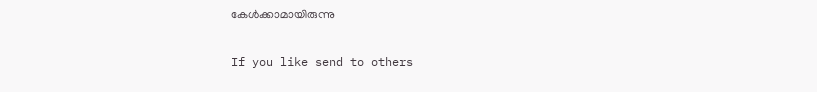കേള്‍ക്കാമായിരുന്നു

If you like send to others